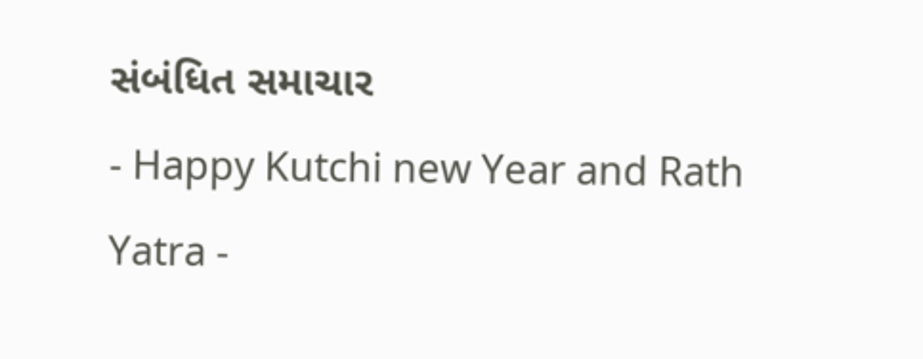સંબંધિત સમાચાર
- Happy Kutchi new Year and Rath Yatra -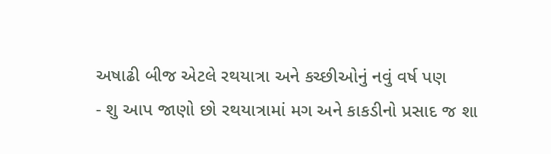અષાઢી બીજ એટલે રથયાત્રા અને કચ્છીઓનું નવું વર્ષ પણ
- શુ આપ જાણો છો રથયાત્રામાં મગ અને કાકડીનો પ્રસાદ જ શા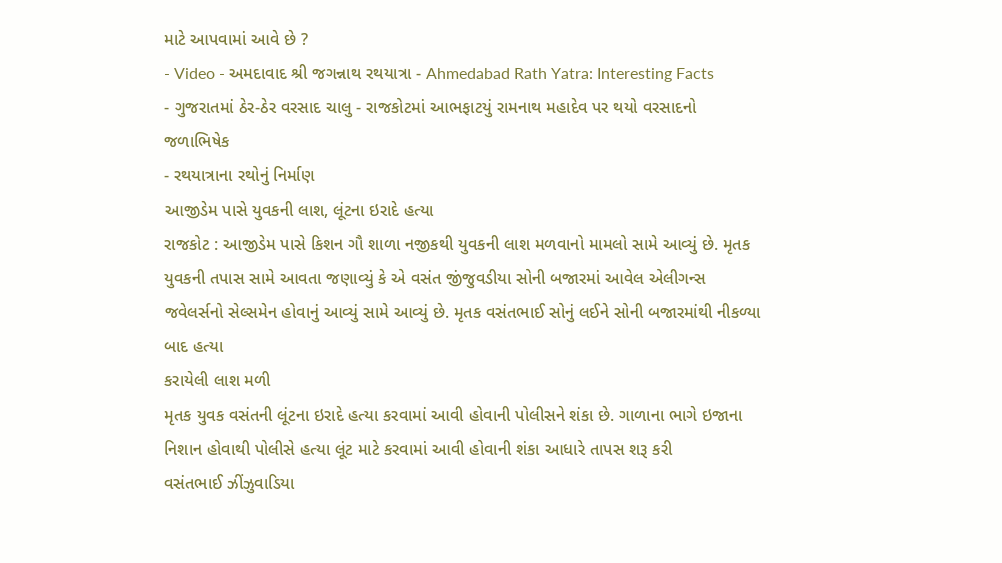માટે આપવામાં આવે છે ?
- Video - અમદાવાદ શ્રી જગન્નાથ રથયાત્રા - Ahmedabad Rath Yatra: Interesting Facts
- ગુજરાતમાં ઠેર-ઠેર વરસાદ ચાલુ - રાજકોટમાં આભફાટયું રામનાથ મહાદેવ પર થયો વરસાદનો જળાભિષેક
- રથયાત્રાના રથોનું નિર્માણ
આજીડેમ પાસે યુવકની લાશ, લૂંટના ઇરાદે હત્યા
રાજકોટ : આજીડેમ પાસે કિશન ગૌ શાળા નજીકથી યુવકની લાશ મળવાનો મામલો સામે આવ્યું છે. મૃતક યુવકની તપાસ સામે આવતા જણાવ્યું કે એ વસંત જીંજુવડીયા સોની બજારમાં આવેલ એલીગન્સ જવેલર્સનો સેલ્સમેન હોવાનું આવ્યું સામે આવ્યું છે. મૃતક વસંતભાઈ સોનું લઈને સોની બજારમાંથી નીકળ્યા બાદ હત્યા
કરાયેલી લાશ મળી
મૃતક યુવક વસંતની લૂંટના ઇરાદે હત્યા કરવામાં આવી હોવાની પોલીસને શંકા છે. ગાળાના ભાગે ઇજાના નિશાન હોવાથી પોલીસે હત્યા લૂંટ માટે કરવામાં આવી હોવાની શંકા આધારે તાપસ શરૂ કરી
વસંતભાઈ ઝીંઝુવાડિયા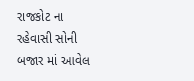રાજકોટ ના રહેવાસી સોની બજાર માં આવેલ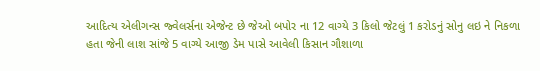આદિત્ય એલીગન્સ જ્વેલર્સના એજેન્ટ છે જેઓ બપોર ના 12 વાગ્યે 3 કિલો જેટલું 1 કરોડનું સોનુ લઇ ને નિકળા હતા જેની લાશ સાંજે 5 વાગ્યે આજી ડેમ પાસે આવેલી કિસાન ગૌશાળા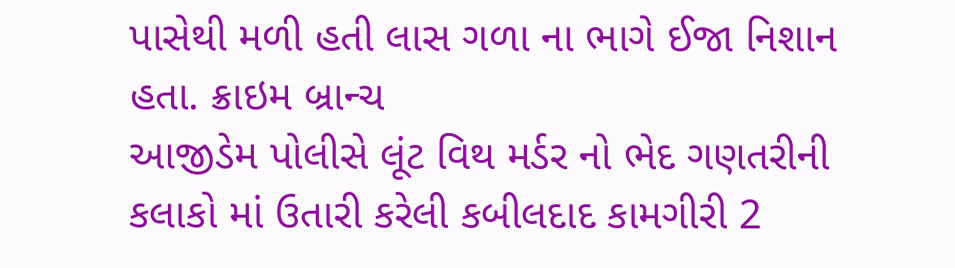પાસેથી મળી હતી લાસ ગળા ના ભાગે ઈજા નિશાન હતા. ક્રાઇમ બ્રાન્ચ
આજીડેમ પોલીસે લૂંટ વિથ મર્ડર નો ભેદ ગણતરીની કલાકો માં ઉતારી કરેલી કબીલદાદ કામગીરી 2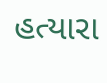હત્યારા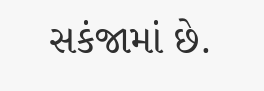સકંજામાં છે.